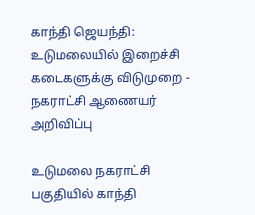காந்தி ஜெயந்தி: உடுமலையில் இறைச்சி கடைகளுக்கு விடுமுறை - நகராட்சி ஆணையர் அறிவிப்பு

உடுமலை நகராட்சி பகுதியில் காந்தி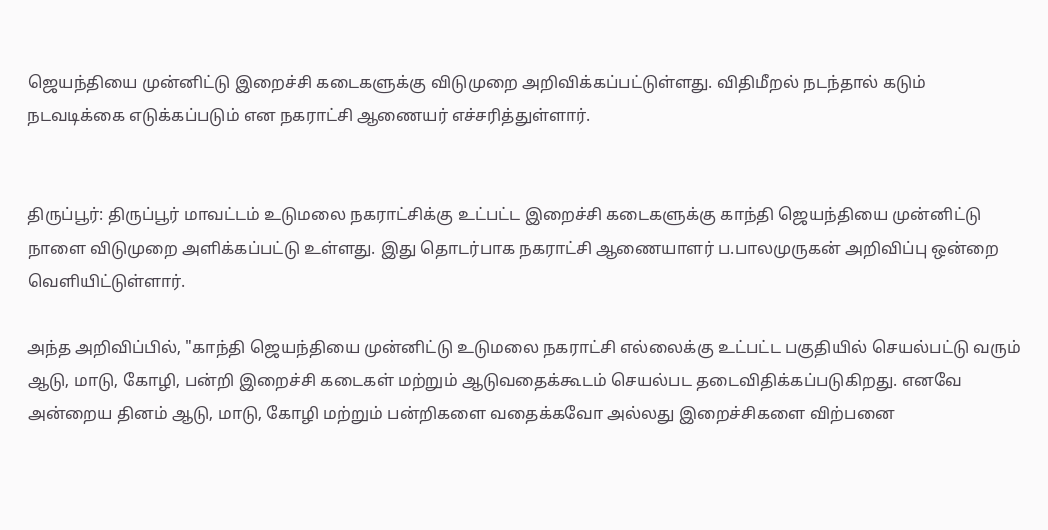ஜெயந்தியை முன்னிட்டு இறைச்சி கடைகளுக்கு விடுமுறை அறிவிக்கப்பட்டுள்ளது. விதிமீறல் நடந்தால் கடும் நடவடிக்கை எடுக்கப்படும் என நகராட்சி ஆணையர் எச்சரித்துள்ளார்.


திருப்பூர்: திருப்பூர் மாவட்டம் உடுமலை நகராட்சிக்கு உட்பட்ட இறைச்சி கடைகளுக்கு காந்தி ஜெயந்தியை முன்னிட்டு நாளை விடுமுறை அளிக்கப்பட்டு உள்ளது. இது தொடர்பாக நகராட்சி ஆணையாளர் ப.பாலமுருகன் அறிவிப்பு ஒன்றை வெளியிட்டுள்ளார்.

அந்த அறிவிப்பில், "காந்தி ஜெயந்தியை முன்னிட்டு உடுமலை நகராட்சி எல்லைக்கு உட்பட்ட பகுதியில் செயல்பட்டு வரும் ஆடு, மாடு, கோழி, பன்றி இறைச்சி கடைகள் மற்றும் ஆடுவதைக்கூடம் செயல்பட தடைவிதிக்கப்படுகிறது. எனவே அன்றைய தினம் ஆடு, மாடு, கோழி மற்றும் பன்றிகளை வதைக்கவோ அல்லது இறைச்சிகளை விற்பனை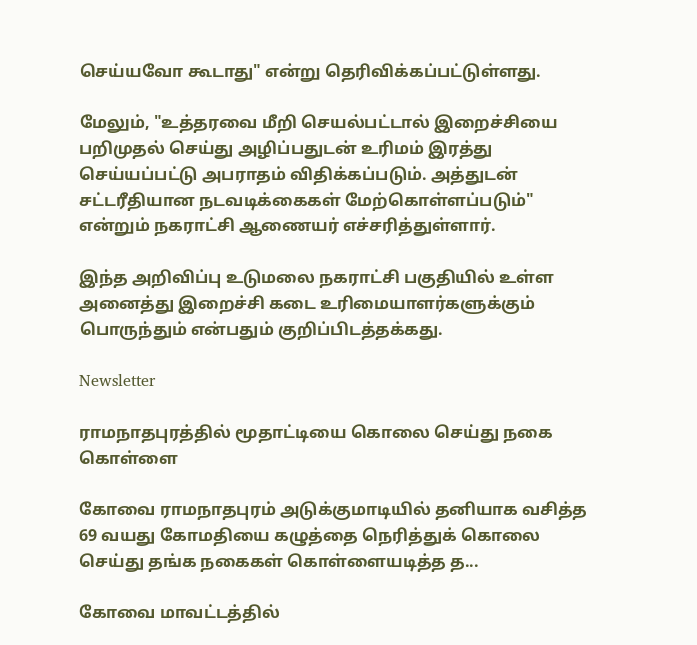செய்யவோ கூடாது" என்று தெரிவிக்கப்பட்டுள்ளது.

மேலும், "உத்தரவை மீறி செயல்பட்டால் இறைச்சியை பறிமுதல் செய்து அழிப்பதுடன் உரிமம் இரத்து செய்யப்பட்டு அபராதம் விதிக்கப்படும். அத்துடன் சட்டரீதியான நடவடிக்கைகள் மேற்கொள்ளப்படும்" என்றும் நகராட்சி ஆணையர் எச்சரித்துள்ளார்.

இந்த அறிவிப்பு உடுமலை நகராட்சி பகுதியில் உள்ள அனைத்து இறைச்சி கடை உரிமையாளர்களுக்கும் பொருந்தும் என்பதும் குறிப்பிடத்தக்கது.

Newsletter

ராமநாதபுரத்தில் மூதாட்டியை கொலை செய்து நகை கொள்ளை

கோவை ராமநாதபுரம் அடுக்குமாடியில் தனியாக வசித்த 69 வயது கோமதியை கழுத்தை நெரித்துக் கொலை செய்து தங்க நகைகள் கொள்ளையடித்த த...

கோவை மாவட்டத்தில்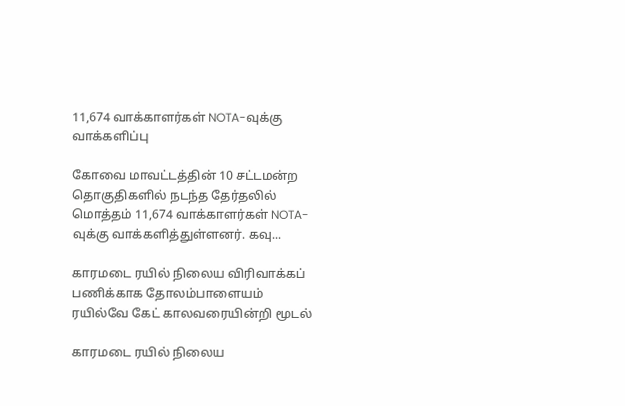11,674 வாக்காளர்கள் NOTA-வுக்கு வாக்களிப்பு

கோவை மாவட்டத்தின் 10 சட்டமன்ற தொகுதிகளில் நடந்த தேர்தலில் மொத்தம் 11,674 வாக்காளர்கள் NOTA-வுக்கு வாக்களித்துள்ளனர். கவு...

காரமடை ரயில் நிலைய விரிவாக்கப் பணிக்காக தோலம்பாளையம் ரயில்வே கேட் காலவரையின்றி மூடல்

காரமடை ரயில் நிலைய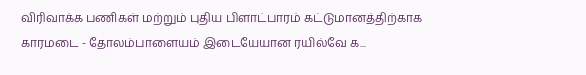விரிவாக்க பணிகள் மற்றும் புதிய பிளாட்பாரம் கட்டுமானத்திற்காக காரமடை - தோலம்பாளையம் இடையேயான ரயில்வே க...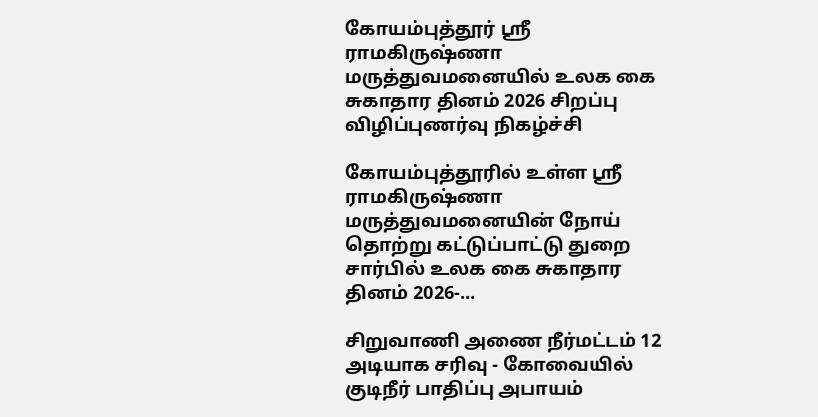கோயம்புத்தூர் ஸ்ரீ ராமகிருஷ்ணா மருத்துவமனையில் உலக கை சுகாதார தினம் 2026 சிறப்பு விழிப்புணர்வு நிகழ்ச்சி

கோயம்புத்தூரில் உள்ள ஸ்ரீ ராமகிருஷ்ணா மருத்துவமனையின் நோய் தொற்று கட்டுப்பாட்டு துறை சார்பில் உலக கை சுகாதார தினம் 2026-...

சிறுவாணி அணை நீர்மட்டம் 12 அடியாக சரிவு - கோவையில் குடிநீர் பாதிப்பு அபாயம்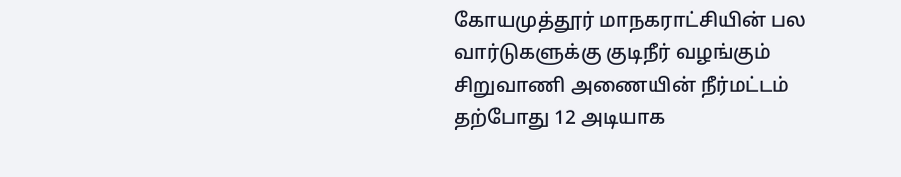கோயமுத்தூர் மாநகராட்சியின் பல வார்டுகளுக்கு குடிநீர் வழங்கும் சிறுவாணி அணையின் நீர்மட்டம் தற்போது 12 அடியாக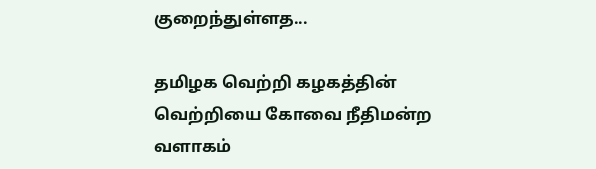குறைந்துள்ளத...

தமிழக வெற்றி கழகத்தின் வெற்றியை கோவை நீதிமன்ற வளாகம்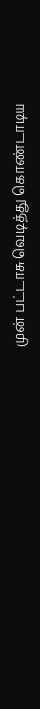முன் பட்டாசு வெடித்து கொண்டாடிய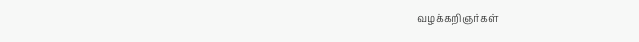வழக்கறிஞர்கள்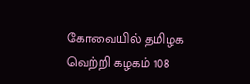கோவையில் தமிழக வெற்றி கழகம் 108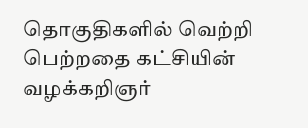தொகுதிகளில் வெற்றி பெற்றதை கட்சியின் வழக்கறிஞர்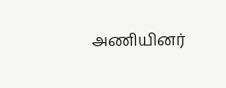அணியினர்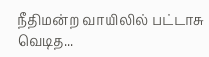நீதிமன்ற வாயிலில் பட்டாசு வெடித...